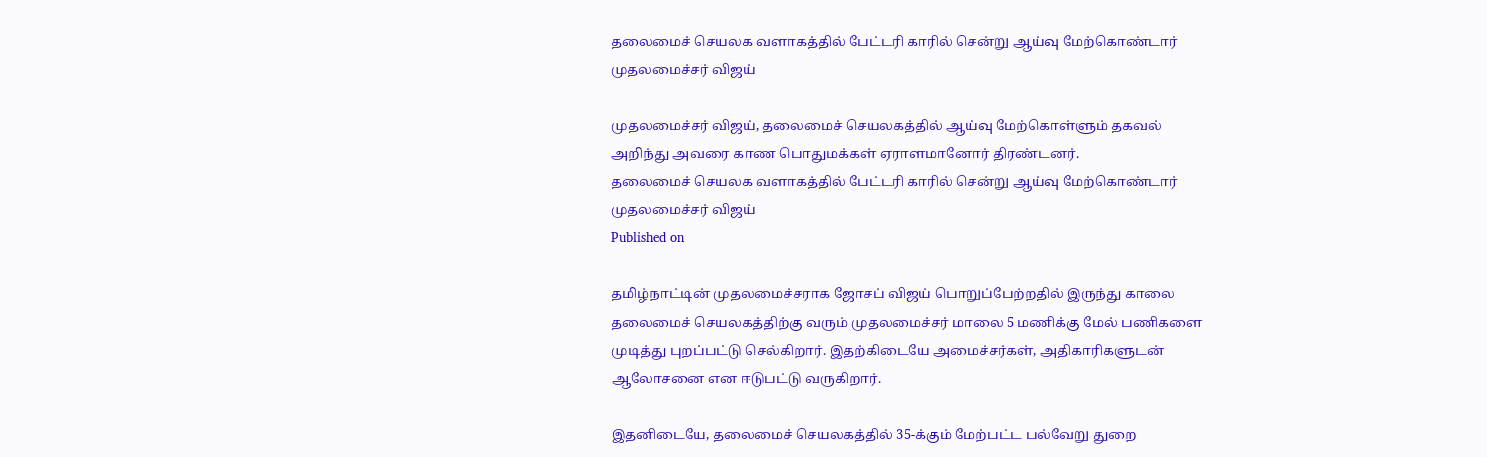தலைமைச் செயலக வளாகத்தில் பேட்டரி காரில் சென்று ஆய்வு மேற்கொண்டார் முதலமைச்சர் விஜய்

முதலமைச்சர் விஜய், தலைமைச் செயலகத்தில் ஆய்வு மேற்கொள்ளும் தகவல் அறிந்து அவரை காண பொதுமக்கள் ஏராளமானோர் திரண்டனர்.
தலைமைச் செயலக வளாகத்தில் பேட்டரி காரில் சென்று ஆய்வு மேற்கொண்டார் முதலமைச்சர் விஜய்
Published on

தமிழ்நாட்டின் முதலமைச்சராக ஜோசப் விஜய் பொறுப்பேற்றதில் இருந்து காலை தலைமைச் செயலகத்திற்கு வரும் முதலமைச்சர் மாலை 5 மணிக்கு மேல் பணிகளை முடித்து புறப்பட்டு செல்கிறார். இதற்கிடையே அமைச்சர்கள், அதிகாரிகளுடன் ஆலோசனை என ஈடுபட்டு வருகிறார்.

இதனிடையே, தலைமைச் செயலகத்தில் 35-க்கும் மேற்பட்ட பல்வேறு துறை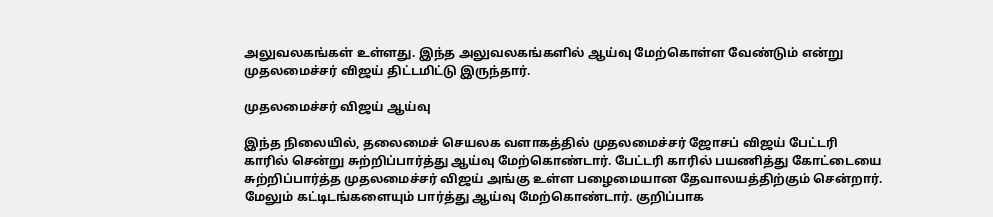அலுவலகங்கள் உள்ளது. இந்த அலுவலகங்களில் ஆய்வு மேற்கொள்ள வேண்டும் என்று முதலமைச்சர் விஜய் திட்டமிட்டு இருந்தார்.

முதலமைச்சர் விஜய் ஆய்வு

இந்த நிலையில், தலைமைச் செயலக வளாகத்தில் முதலமைச்சர் ஜோசப் விஜய் பேட்டரி காரில் சென்று சுற்றிப்பார்த்து ஆய்வு மேற்கொண்டார். பேட்டரி காரில் பயணித்து கோட்டையை சுற்றிப்பார்த்த முதலமைச்சர் விஜய் அங்கு உள்ள பழைமையான தேவாலயத்திற்கும் சென்றார். மேலும் கட்டிடங்களையும் பார்த்து ஆய்வு மேற்கொண்டார். குறிப்பாக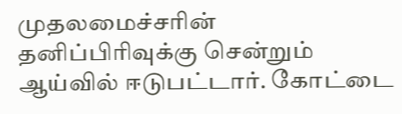முதலமைச்சரின் தனிப்பிரிவுக்கு சென்றும் ஆய்வில் ஈடுபட்டார். கோட்டை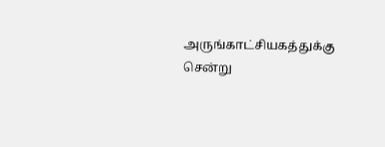அருங்காட்சியகத்துக்கு சென்று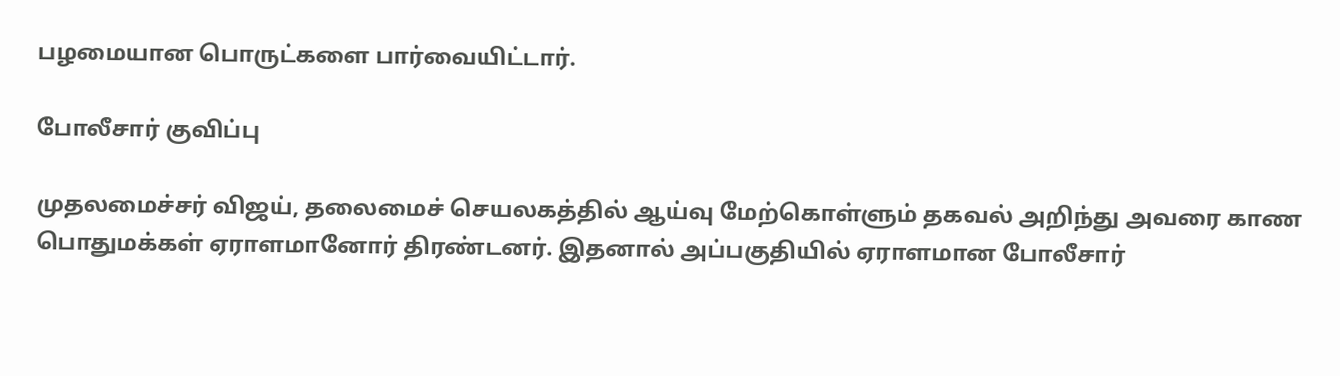பழமையான பொருட்களை பார்வையிட்டார்.

போலீசார் குவிப்பு

முதலமைச்சர் விஜய், தலைமைச் செயலகத்தில் ஆய்வு மேற்கொள்ளும் தகவல் அறிந்து அவரை காண பொதுமக்கள் ஏராளமானோர் திரண்டனர். இதனால் அப்பகுதியில் ஏராளமான போலீசார்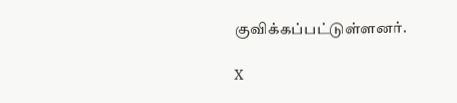குவிக்கப்பட்டுள்ளனர்.

X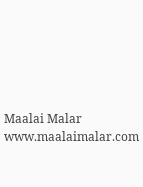Maalai Malar
www.maalaimalar.com